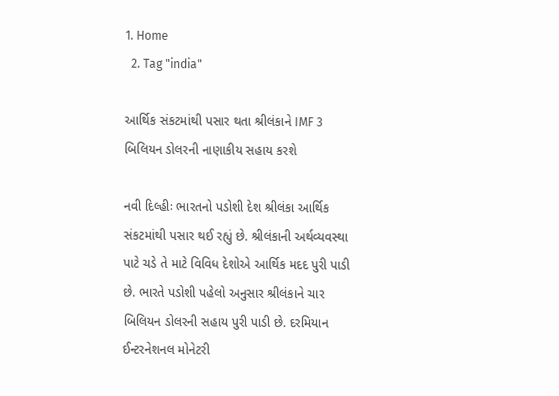1. Home
  2. Tag "india"

આર્થિક સંકટમાંથી પસાર થતા શ્રીલંકાને IMF 3 બિલિયન ડોલરની નાણાકીય સહાય કરશે

નવી દિલ્હીઃ ભારતનો પડોશી દેશ શ્રીલંકા આર્થિક સંકટમાંથી પસાર થઈ રહ્યું છે. શ્રીલંકાની અર્થવ્યવસ્થા પાટે ચડે તે માટે વિવિધ દેશોએ આર્થિક મદદ પુરી પાડી છે. ભારતે પડોશી પહેલો અનુસાર શ્રીલંકાને ચાર બિલિયન ડોલરની સહાય પુરી પાડી છે. દરમિયાન ઈન્ટરનેશનલ મોનેટરી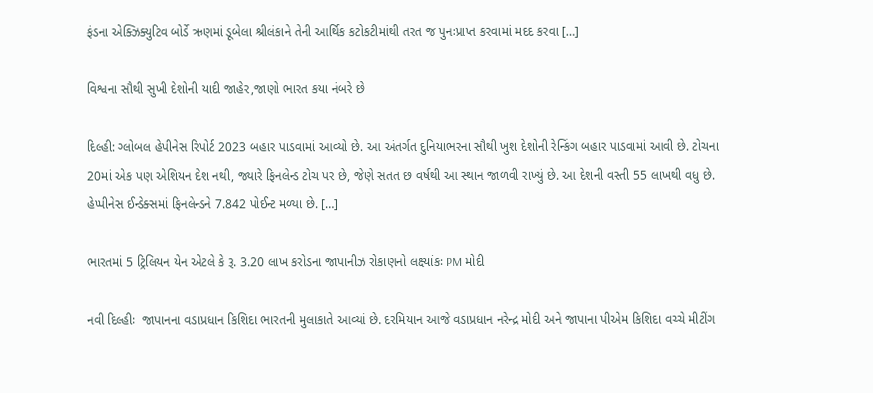ફંડના એક્ઝિક્યુટિવ બોર્ડે ઋણમાં ડૂબેલા શ્રીલંકાને તેની આર્થિક કટોકટીમાંથી તરત જ પુનઃપ્રાપ્ત કરવામાં મદદ કરવા […]

વિશ્વના સૌથી સુખી દેશોની યાદી જાહેર,જાણો ભારત કયા નંબરે છે

દિલ્હી: ગ્લોબલ હેપીનેસ રિપોર્ટ 2023 બહાર પાડવામાં આવ્યો છે. આ અંતર્ગત દુનિયાભરના સૌથી ખુશ દેશોની રેન્કિંગ બહાર પાડવામાં આવી છે. ટોચના 20માં એક પણ એશિયન દેશ નથી, જ્યારે ફિનલેન્ડ ટોચ પર છે, જેણે સતત છ વર્ષથી આ સ્થાન જાળવી રાખ્યું છે. આ દેશની વસ્તી 55 લાખથી વધુ છે. હેપ્પીનેસ ઈન્ડેક્સમાં ફિનલેન્ડને 7.842 પોઈન્ટ મળ્યા છે. […]

ભારતમાં 5 ટ્રિલિયન યેન એટલે કે રૂ. 3.20 લાખ કરોડના જાપાનીઝ રોકાણનો લક્ષ્યાંકઃ PM મોદી

નવી દિલ્હીઃ  જાપાનના વડાપ્રધાન કિશિદા ભારતની મુલાકાતે આવ્યાં છે. દરમિયાન આજે વડાપ્રધાન નરેન્દ્ર મોદી અને જાપાના પીએમ કિશિદા વચ્ચે મીટીંગ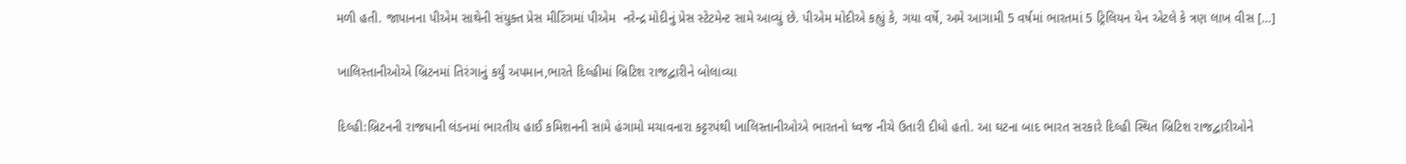મળી હતી. જાપાનના પીએમ સાથેની સંયુક્ત પ્રેસ મીટિંગમાં પીએમ  નરેન્દ્ર મોદીનું પ્રેસ સ્ટેટમેન્ટ સામે આવ્યું છે. પીએમ મોદીએ કહ્યું કે, ગયા વર્ષે, અમે આગામી 5 વર્ષમાં ભારતમાં 5 ટ્રિલિયન યેન એટલે કે ત્રણ લાખ વીસ […]

ખાલિસ્તાનીઓએ બ્રિટનમાં તિરંગાનું કર્યું અપમાન,ભારતે દિલ્હીમાં બ્રિટિશ રાજદ્વારીને બોલાવ્યા

દિલ્હી:બ્રિટનની રાજધાની લંડનમાં ભારતીય હાઈ કમિશનની સામે હંગામો મચાવનારા કટ્ટરપંથી ખાલિસ્તાનીઓએ ભારતનો ધ્વજ નીચે ઉતારી દીધો હતો. આ ઘટના બાદ ભારત સરકારે દિલ્હી સ્થિત બ્રિટિશ રાજદ્વારીઓને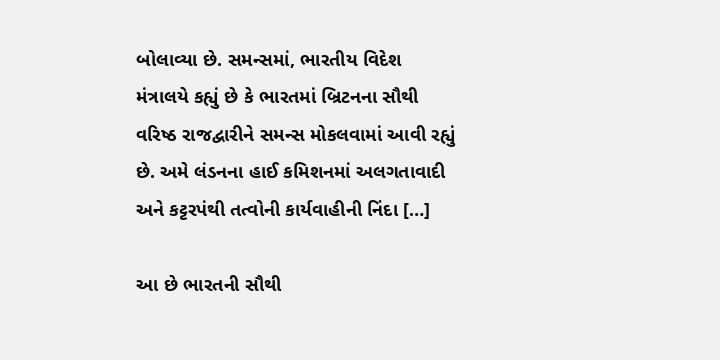બોલાવ્યા છે. સમન્સમાં, ભારતીય વિદેશ મંત્રાલયે કહ્યું છે કે ભારતમાં બ્રિટનના સૌથી વરિષ્ઠ રાજદ્વારીને સમન્સ મોકલવામાં આવી રહ્યું છે. અમે લંડનના હાઈ કમિશનમાં અલગતાવાદી અને કટ્ટરપંથી તત્વોની કાર્યવાહીની નિંદા […]

આ છે ભારતની સૌથી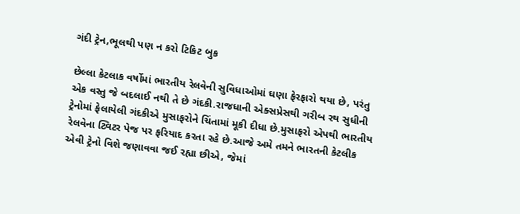ગંદી ટ્રેન,ભૂલથી પણ ન કરો ટિકિટ બુક

છેલ્લા કેટલાક વર્ષોમાં ભારતીય રેલવેની સુવિધાઓમાં ઘણા ફેરફારો થયા છે, પરંતુ એક વસ્તુ જે બદલાઈ નથી તે છે ગંદકી.રાજધાની એક્સપ્રેસથી ગરીબ રથ સુધીની ટ્રેનોમાં ફેલાયેલી ગંદકીએ મુસાફરોને ચિંતામાં મૂકી દીધા છે.મુસાફરો એપથી ભારતીય રેલવેના ટ્વિટર પેજ પર ફરિયાદ કરતા રહે છે.આજે અમે તમને ભારતની કેટલીક એવી ટ્રેનો વિશે જણાવવા જઈ રહ્યા છીએ, જેમાં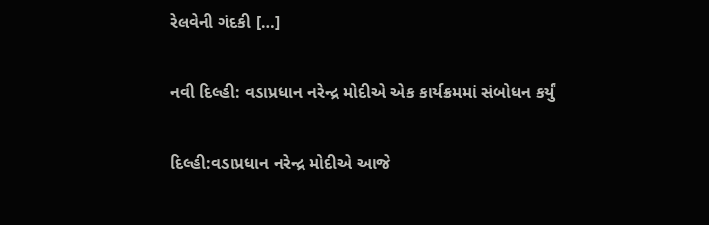રેલવેની ગંદકી […]

નવી દિલ્હી: વડાપ્રધાન નરેન્દ્ર મોદીએ એક કાર્યક્રમમાં સંબોધન કર્યું

દિલ્હી:વડાપ્રધાન નરેન્દ્ર મોદીએ આજે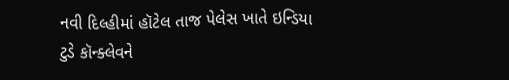નવી દિલ્હીમાં હૉટેલ તાજ પેલેસ ખાતે ઇન્ડિયા ટુડે કૉન્ક્લેવને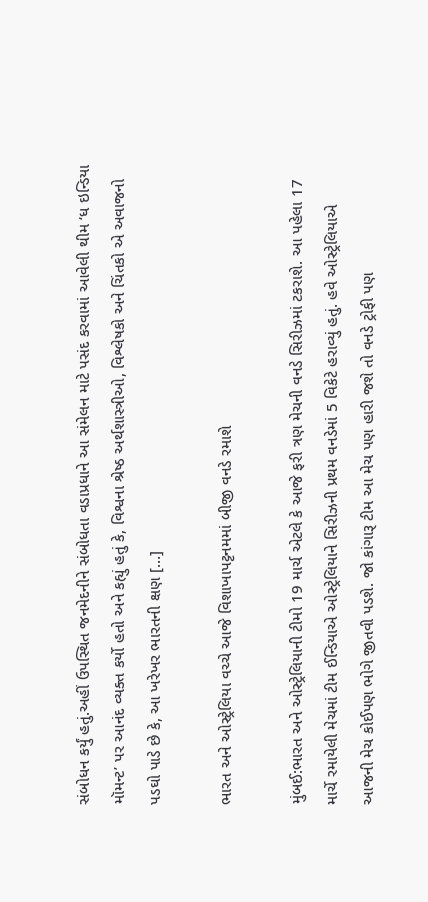સંબોધન કર્યું હતું.અહીં ઉપસ્થિત જનમેદનીને સંબોધતા વડાપ્રધાને આ સંમેલન માટે પસંદ કરવામાં આવેલી થીમ ‘ધ ઇન્ડિયા મૉમન્ટ’ પર આનંદ વ્યક્ત કર્યો હતો અને કહ્યું હતું કે, વિશ્વના શ્રેષ્ઠ અર્થશાસ્ત્રીઓ, વિશ્લેષકો અને ચિંતકો એ અવાજનો પડઘો પાડે છે કે, આ ખરેખર ભારતની ક્ષણ […]

ભારત અને ઓસ્ટ્રેલિયા વચ્ચે આજે વિશાખાપટ્ટનમમાં બીજી વનડે રમાશે

મુંબઈ:ભારત અને ઓસ્ટ્રેલિયાની ટીમો 19 માર્ચ એટલે કે આજે ફરી ત્રણ મેચની વનડે સિરીઝમાં ટકરાશે. આ પહેલા 17 માર્ચે રમાયેલી મેચમાં ટીમ ઈન્ડિયાએ ઓસ્ટ્રેલિયાને સિરીઝની પ્રથમ વનડેમાં 5 વિકેટે હરાવ્યું હતું. હવે ઓસ્ટ્રેલિયાએ આજની મેચ કોઈપણ ભોગે જીતવી પડશે. જો કાંગારૂ ટીમ આ મેચ પણ હારી જશે તો વનડે ટ્રોફી પણ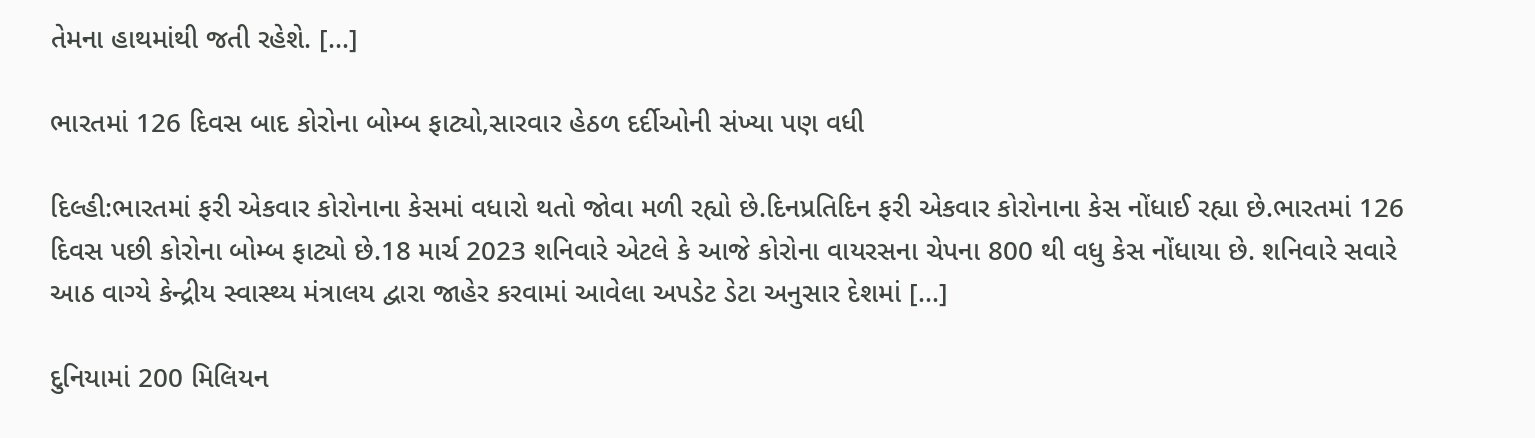તેમના હાથમાંથી જતી રહેશે. […]

ભારતમાં 126 દિવસ બાદ કોરોના બોમ્બ ફાટ્યો,સારવાર હેઠળ દર્દીઓની સંખ્યા પણ વધી

દિલ્હી:ભારતમાં ફરી એકવાર કોરોનાના કેસમાં વધારો થતો જોવા મળી રહ્યો છે.દિનપ્રતિદિન ફરી એકવાર કોરોનાના કેસ નોંધાઈ રહ્યા છે.ભારતમાં 126 દિવસ પછી કોરોના બોમ્બ ફાટ્યો છે.18 માર્ચ 2023 શનિવારે એટલે કે આજે કોરોના વાયરસના ચેપના 800 થી વધુ કેસ નોંધાયા છે. શનિવારે સવારે આઠ વાગ્યે કેન્દ્રીય સ્વાસ્થ્ય મંત્રાલય દ્વારા જાહેર કરવામાં આવેલા અપડેટ ડેટા અનુસાર દેશમાં […]

દુનિયામાં 200 મિલિયન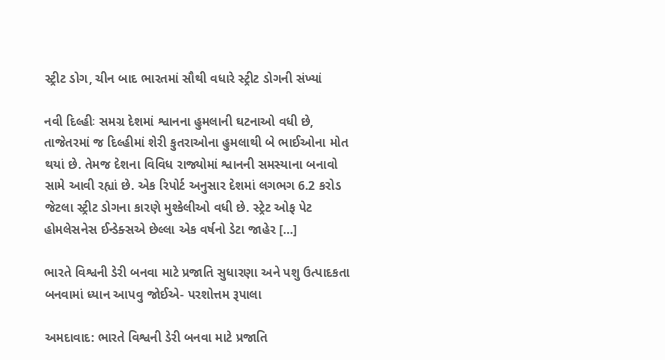સ્ટ્રીટ ડોગ, ચીન બાદ ભારતમાં સૌથી વધારે સ્ટ્રીટ ડોગની સંખ્યાં

નવી દિલ્હીઃ સમગ્ર દેશમાં શ્વાનના હુમલાની ઘટનાઓ વધી છે, તાજેતરમાં જ દિલ્હીમાં શેરી કુતરાઓના હુમલાથી બે ભાઈઓના મોત થયાં છે. તેમજ દેશના વિવિધ રાજ્યોમાં શ્વાનની સમસ્યાના બનાવો સામે આવી રહ્યાં છે. એક રિપોર્ટ અનુસાર દેશમાં લગભગ 6.2 કરોડ જેટલા સ્ટ્રીટ ડોગના કારણે મુશ્કેલીઓ વધી છે. સ્ટ્રેટ ઓફ પેટ હોમલેસનેસ ઈન્ડેક્સએ છેલ્લા એક વર્ષનો ડેટા જાહેર […]

ભારતે વિશ્વની ડેરી બનવા માટે પ્રજાતિ સુધારણા અને પશુ ઉત્પાદકતા બનવામાં ધ્યાન આપવુ જોઈએ- પરશોત્તમ રૂપાલા

અમદાવાદ: ભારતે વિશ્વની ડેરી બનવા માટે પ્રજાતિ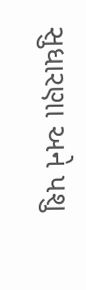સુધારણા અને પશુ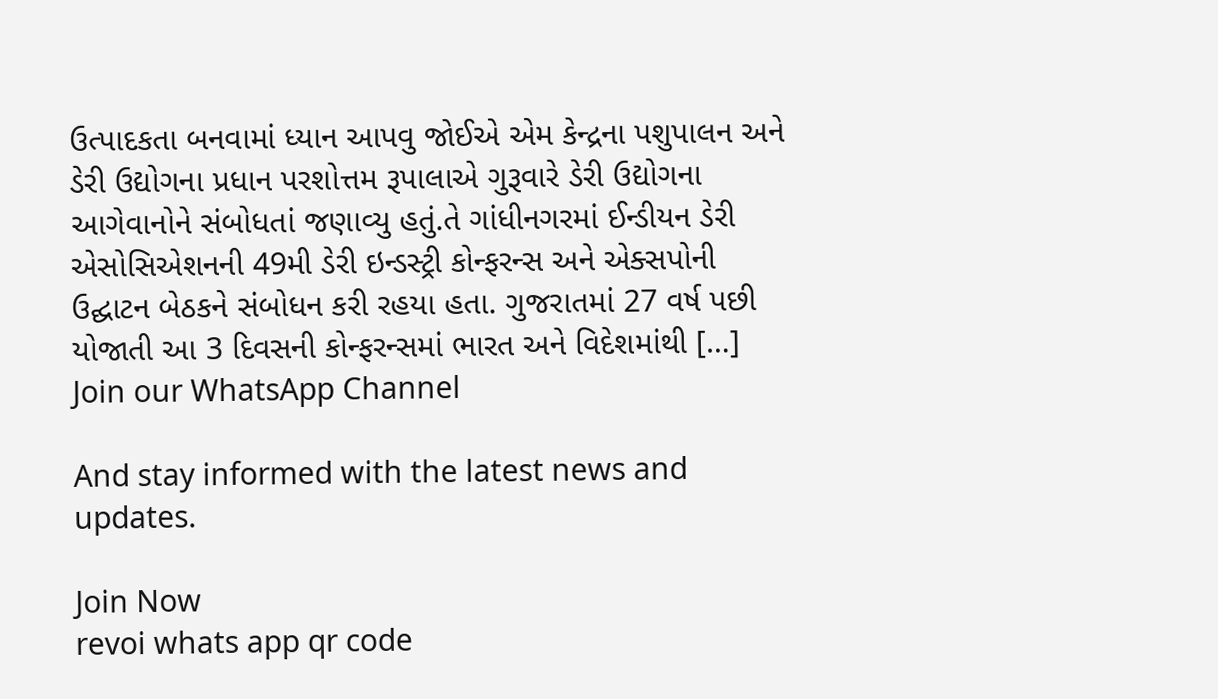ઉત્પાદકતા બનવામાં ધ્યાન આપવુ જોઈએ એમ કેન્દ્રના પશુપાલન અને ડેરી ઉદ્યોગના પ્રધાન પરશોત્તમ રૂપાલાએ ગુરૂવારે ડેરી ઉદ્યોગના આગેવાનોને સંબોધતાં જણાવ્યુ હતું.તે ગાંધીનગરમાં ઈન્ડીયન ડેરી એસોસિએશનની 49મી ડેરી ઇન્ડસ્ટ્રી કોન્ફરન્સ અને એક્સપોની ઉદ્ઘાટન બેઠકને સંબોધન કરી રહયા હતા. ગુજરાતમાં 27 વર્ષ પછી યોજાતી આ 3 દિવસની કોન્ફરન્સમાં ભારત અને વિદેશમાંથી […]
Join our WhatsApp Channel

And stay informed with the latest news and updates.

Join Now
revoi whats app qr code